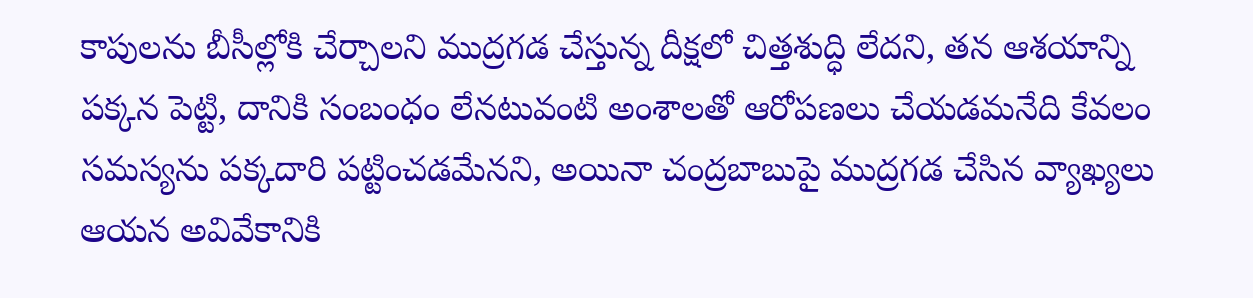కాపులను బీసీల్లోకి చేర్చాలని ముద్రగడ చేస్తున్న దీక్షలో చిత్తశుద్ధి లేదని, తన ఆశయాన్ని పక్కన పెట్టి, దానికి సంబంధం లేనటువంటి అంశాలతో ఆరోపణలు చేయడమనేది కేవలం సమస్యను పక్కదారి పట్టించడమేనని, అయినా చంద్రబాబుపై ముద్రగడ చేసిన వ్యాఖ్యలు ఆయన అవివేకానికి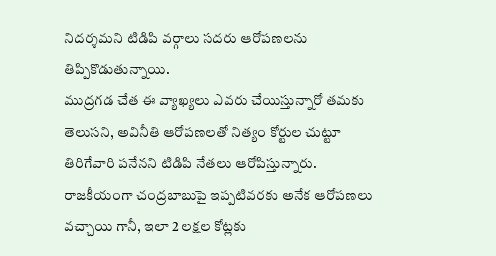నిదర్శమని టిడిపి వర్గాలు సదరు ఆరోపణలను తిప్పికొడుతున్నాయి.
ముద్రగడ చేత ఈ వ్యాఖ్యలు ఎవరు చేయిస్తున్నారో తమకు తెలుసని, అవినీతి ఆరోపణలతో నిత్యం కోర్టుల చుట్టూ తిరిగేవారి పనేనని టిడిపి నేతలు ఆరోపిస్తున్నారు. రాజకీయంగా చంద్రబాబుపై ఇప్పటివరకు అనేక ఆరోపణలు వచ్చాయి గానీ, ఇలా 2 లక్షల కోట్లకు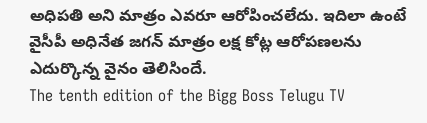అధిపతి అని మాత్రం ఎవరూ ఆరోపించలేదు. ఇదిలా ఉంటే వైసీపీ అధినేత జగన్ మాత్రం లక్ష కోట్ల ఆరోపణలను ఎదుర్కొన్న వైనం తెలిసిందే.
The tenth edition of the Bigg Boss Telugu TV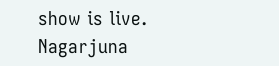show is live. Nagarjuna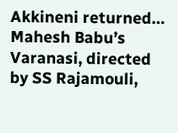Akkineni returned…
Mahesh Babu’s Varanasi, directed by SS Rajamouli,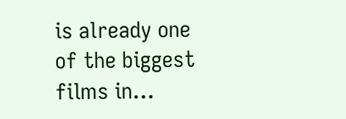is already one of the biggest films in…